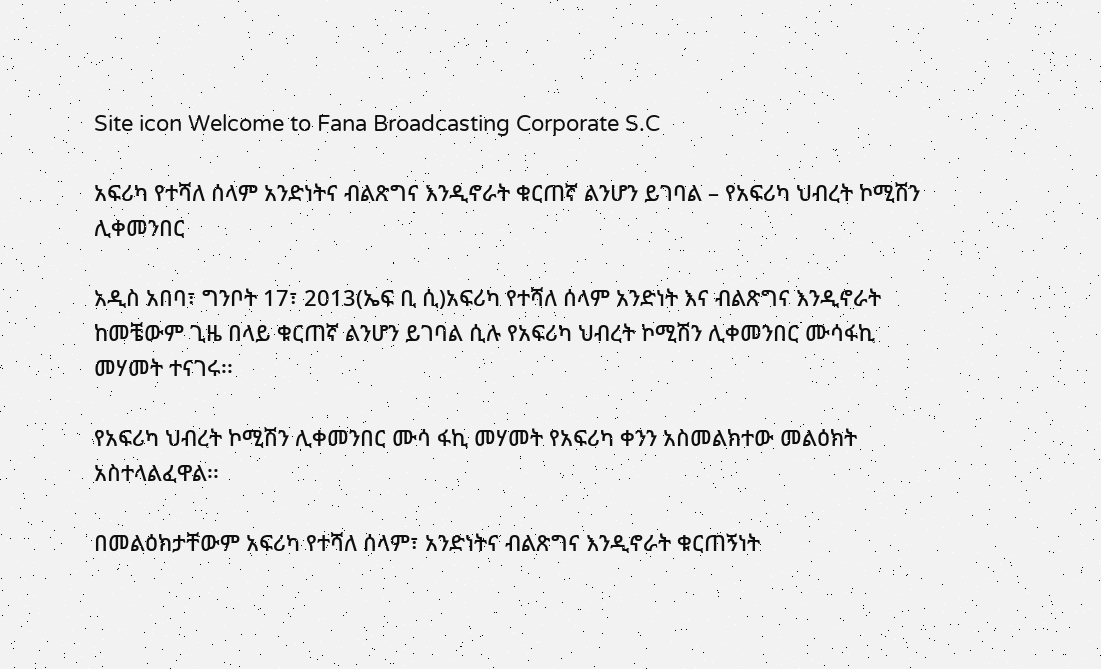Site icon Welcome to Fana Broadcasting Corporate S.C

አፍሪካ የተሻለ ሰላም አንድነትና ብልጽግና እንዲኖራት ቁርጠኛ ልንሆን ይገባል – የአፍሪካ ህብረት ኮሚሽን ሊቀመንበር

አዲስ አበባ፣ ግንቦት 17፣ 2013(ኤፍ ቢ ሲ)አፍሪካ የተሻለ ሰላም አንድነት እና ብልጽግና እንዲኖራት ከመቼውም ጊዜ በላይ ቁርጠኛ ልንሆን ይገባል ሲሉ የአፍሪካ ህብረት ኮሚሽን ሊቀመንበር ሙሳፋኪ መሃመት ተናገሩ፡፡

የአፍሪካ ህብረት ኮሚሽን ሊቀመንበር ሙሳ ፋኪ መሃመት የአፍሪካ ቀንን አስመልክተው መልዕክት አስተላልፈዋል፡፡

በመልዕክታቸውም አፍሪካ የተሻለ ሰላም፣ አንድነትና ብልጽግና እንዲኖራት ቁርጠኝነት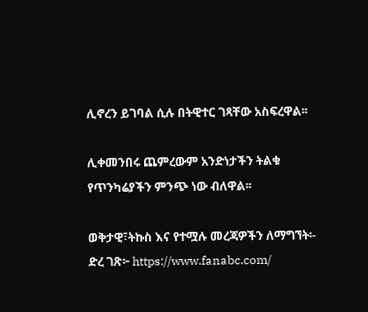ሊኖረን ይገባል ሲሉ በትዊተር ገጻቸው አስፍረዋል፡፡

ሊቀመንበሩ ጨምረውም አንድነታችን ትልቁ የጥንካሬያችን ምንጭ ነው ብለዋል፡፡

ወቅታዊ፣ትኩስ እና የተሟሉ መረጃዎችን ለማግኘት፡-
ድረ ገጽ፦ https://www.fanabc.com/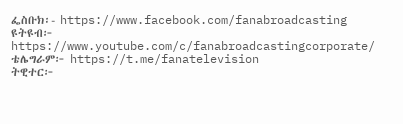ፌስቡክ፡- https://www.facebook.com/fanabroadcasting
ዩትዩብ፦ https://www.youtube.com/c/fanabroadcastingcorporate/
ቴሌግራም፦ https://t.me/fanatelevision
ትዊተር፦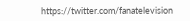https://twitter.com/fanatelevision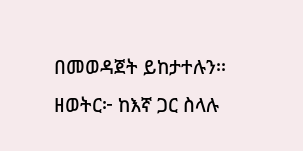በመወዳጀት ይከታተሉን፡፡
ዘወትር፦ ከእኛ ጋር ስላሉ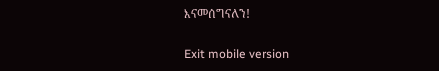እናመሰግናለን!

Exit mobile version